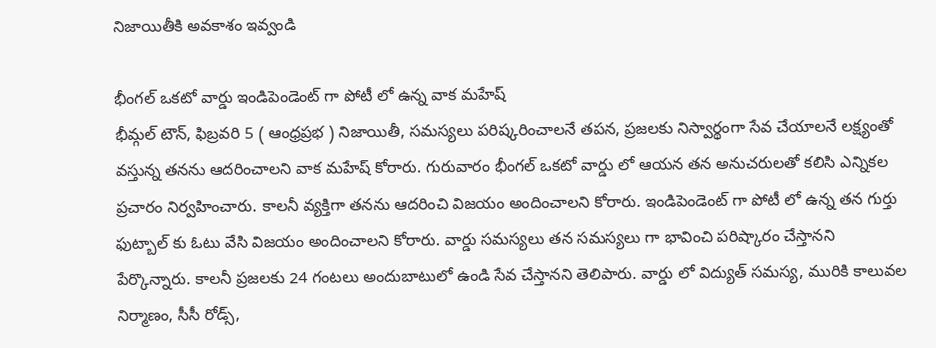నిజాయితీకి అవకాశం ఇవ్వండి

భీంగల్ ఒకటో వార్డు ఇండిపెండెంట్ గా పోటీ లో ఉన్న వాక మహేష్
భీమ్గల్ టౌన్, ఫిబ్రవరి 5 ( ఆంధ్రప్రభ ) నిజాయితీ, సమస్యలు పరిష్కరించాలనే తపన, ప్రజలకు నిస్వార్థంగా సేవ చేయాలనే లక్ష్యంతో వస్తున్న తనను ఆదరించాలని వాక మహేష్ కోరారు. గురువారం భీంగల్ ఒకటో వార్డు లో ఆయన తన అనుచరులతో కలిసి ఎన్నికల ప్రచారం నిర్వహించారు. కాలనీ వ్యక్తిగా తనను ఆదరించి విజయం అందించాలని కోరారు. ఇండిపెండెంట్ గా పోటీ లో ఉన్న తన గుర్తు ఫుట్బాల్ కు ఓటు వేసి విజయం అందించాలని కోరారు. వార్డు సమస్యలు తన సమస్యలు గా భావించి పరిష్కారం చేస్తానని పేర్కొన్నారు. కాలనీ ప్రజలకు 24 గంటలు అందుబాటులో ఉండి సేవ చేస్తానని తెలిపారు. వార్డు లో విద్యుత్ సమస్య, మురికి కాలువల నిర్మాణం, సీసీ రోడ్స్,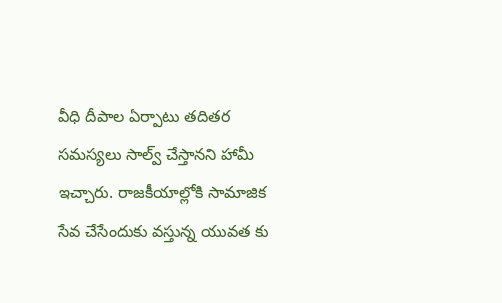వీధి దీపాల ఏర్పాటు తదితర సమస్యలు సాల్వ్ చేస్తానని హామీ ఇచ్చారు. రాజకీయాల్లోకి సామాజిక సేవ చేసేందుకు వస్తున్న యువత కు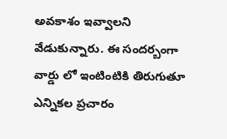అవకాశం ఇవ్వాలని వేడుకున్నారు. ఈ సందర్బంగా వార్డు లో ఇంటింటికి తిరుగుతూ ఎన్నికల ప్రచారం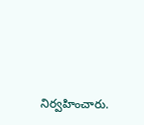నిర్వహించారు.